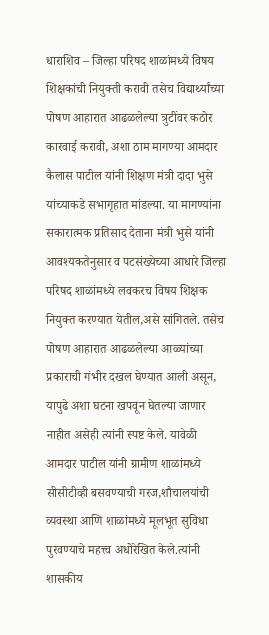धाराशिव – जिल्हा परिषद शाळांमध्ये विषय शिक्षकांची नियुक्ती करावी तसेच विद्यार्थ्यांच्या पोषण आहारात आढळलेल्या त्रुटींवर कठोर कारवाई करावी, अशा ठाम मागण्या आमदार कैलास पाटील यांनी शिक्षण मंत्री दादा भुसे यांच्याकडे सभागृहात मांडल्या. या मागण्यांना सकारात्मक प्रतिसाद देताना मंत्री भुसे यांनी आवश्यकतेनुसार व पटसंख्येच्या आधारे जिल्हा परिषद शाळांमध्ये लवकरच विषय शिक्षक नियुक्त करण्यात येतील,असे सांगितले. तसेच पोषण आहारात आढळलेल्या आळ्यांच्या प्रकाराची गंभीर दखल घेण्यात आली असून, यापुढे अशा घटना खपवून घेतल्या जाणार नाहीत असेही त्यांनी स्पष्ट केले. यावेळी आमदार पाटील यांनी ग्रामीण शाळांमध्ये सीसीटीव्ही बसवण्याची गरज,शौचालयांची व्यवस्था आणि शाळांमध्ये मूलभूत सुविधा पुरवण्याचे महत्त्व अधोरेखित केले.त्यांनी शासकीय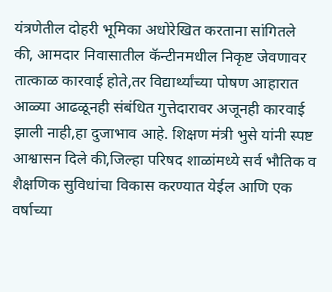यंत्रणेतील दोहरी भूमिका अधोरेखित करताना सांगितले की, आमदार निवासातील कॅन्टीनमधील निकृष्ट जेवणावर तात्काळ कारवाई होते,तर विद्यार्थ्यांच्या पोषण आहारात आळ्या आढळूनही संबंधित गुत्तेदारावर अजूनही कारवाई झाली नाही,हा दुजाभाव आहे. शिक्षण मंत्री भुसे यांनी स्पष्ट आश्वासन दिले की,जिल्हा परिषद शाळांमध्ये सर्व भौतिक व शैक्षणिक सुविधांचा विकास करण्यात येईल आणि एक वर्षाच्या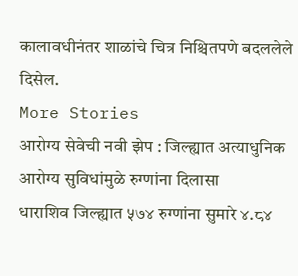कालावधीनंतर शाळांचे चित्र निश्चितपणे बदललेले दिसेल.
More Stories
आरोग्य सेवेची नवी झेप : जिल्ह्यात अत्याधुनिक आरोग्य सुविधांमुळे रुग्णांना दिलासा
धाराशिव जिल्ह्यात ५७४ रुग्णांना सुमारे ४.८४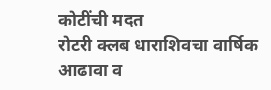कोटींची मदत
रोटरी क्लब धाराशिवचा वार्षिक आढावा व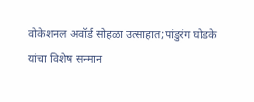वोकेशनल अवॉर्ड सोहळा उत्साहात;पांडुरंग घोडके यांचा विशेष सन्मान